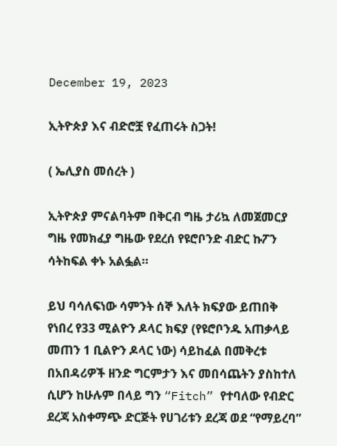December 19, 2023

ኢትዮጵያ እና ብድሮቿ የፈጠሩት ስጋት!

( ኤሊያስ መሰረት )

ኢትዮጵያ ምናልባትም በቅርብ ግዜ ታሪኳ ለመጀመርያ ግዜ የመክፈያ ግዜው የደረሰ የዩሮቦንድ ብድር ኩፖን ሳትከፍል ቀኑ አልፏል።

ይህ ባሳለፍነው ሳምንት ሰኞ እለት ክፍያው ይጠበቅ የነበረ የ33 ሚልዮን ዶላር ክፍያ (የዩሮቦንዱ አጠቃላይ መጠን 1 ቢልዮን ዶላር ነው) ሳይከፈል በመቅረቱ በአበዳሪዎች ዘንድ ግርምታን እና መበሳጨትን ያስከተለ ሲሆን ከሁሉም በላይ ግን “Fitch” የተባለው የብድር ደረጃ አስቀማጭ ድርጅት የሀገሪቱን ደረጃ ወደ “የማይረባ”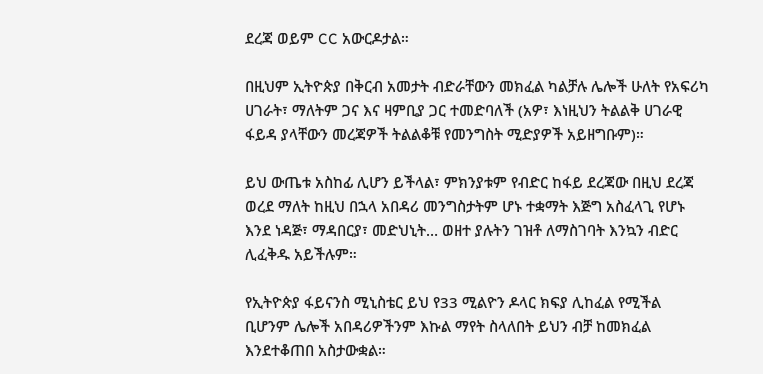ደረጃ ወይም CC አውርዶታል።

በዚህም ኢትዮጵያ በቅርብ አመታት ብድራቸውን መክፈል ካልቻሉ ሌሎች ሁለት የአፍሪካ ሀገራት፣ ማለትም ጋና እና ዛምቢያ ጋር ተመድባለች (አዎ፣ እነዚህን ትልልቅ ሀገራዊ ፋይዳ ያላቸውን መረጃዎች ትልልቆቹ የመንግስት ሚድያዎች አይዘግቡም)።

ይህ ውጤቱ አስከፊ ሊሆን ይችላል፣ ምክንያቱም የብድር ከፋይ ደረጃው በዚህ ደረጃ ወረደ ማለት ከዚህ በኋላ አበዳሪ መንግስታትም ሆኑ ተቋማት እጅግ አስፈላጊ የሆኑ እንደ ነዳጅ፣ ማዳበርያ፣ መድህኒት… ወዘተ ያሉትን ገዝቶ ለማስገባት እንኳን ብድር ሊፈቅዱ አይችሉም።

የኢትዮጵያ ፋይናንስ ሚኒስቴር ይህ የ33 ሚልዮን ዶላር ክፍያ ሊከፈል የሚችል ቢሆንም ሌሎች አበዳሪዎችንም እኩል ማየት ስላለበት ይህን ብቻ ከመክፈል እንደተቆጠበ አስታውቋል።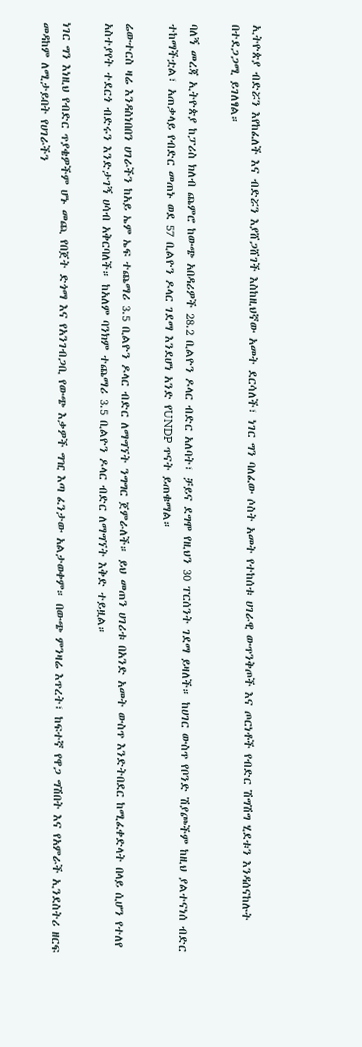ኢትዮጵያ ብድሯን እየከፈለች እና ብድሯን እያሸጋሸገች እስከዚህኛው አመት ደርሳለች፣ ነገር ግን ባለፈው ሶስት አመት የተከሰቱ ሀገራዊ ውጥንቅጦች እና ጦርነቶች የብድር ሽግሽግ ሂደቱን እንዳሰናከሉት በተደጋጋሚ ይገለፃል።

ባለኝ መረጃ ኢትዮጵያ ከፓሪስ ክለብ ጨምሮ ከውጭ አበዳሪዎች 28.2 ቢልዮን ዶላር ብድር አለባት፣ ቻይና ደግሞ የዚህን 30 ፐርሰንት ገደማ ይዛለች። ከሀገር ውስጥ የቦንድ ሽያጮችም ከዚህ ያልተናነሰ ብድር ተከማችቷል፣ አጠቃላይ የብድር መጠኑ ወደ 57 ቢልዮን ዶላር ገደማ እንደሆነ አንድ የUNDP ጥናት ይጠቁማል።

ሬውተርስ ዛሬ እንዳስነበበን ሀገራችን ከአይ ኤም ኤፍ ተጨማሪ 3.5 ቢልዮን ዶላር ብድር ለማግኘት ንግግር ጀምራለች። ይህ መጠን ሀገሪቱ በአንድ አመት ውስጥ እንድትበደር ከሚፈቀድላት በላይ ሲሆን የተለየ አስተያየት ተደርጎ ብድሩን እንድታገኝ ሀሳብ አቅርባለች። ከአለም ባንክም ተጨማሪ 3.5 ቢልዮን ዶላር ብድር ለማግኘት እቅድ ተይዟል።

ነገር ግን እነዚህ የብድር ጥያቄዎችም ሆኑ መጪ የበጀት ድጎማ እና የአንገብጋቢ የውጭ እቃዎች ግዢ እጣ ፈንታው አልታወቀም። በውጭ ምንዛሬ እጥረት፣ ከፍተኛ የዋጋ ግሽበት እና የአምራች ኢንደስትሪ ዘርፍ መዳከም ለሚታይበት የሀገራችን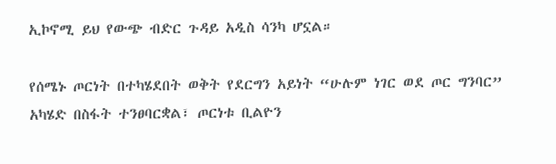ኢኮኖሚ ይህ የውጭ ብድር ጉዳይ አዲስ ሳንካ ሆኗል።

የሰሜኑ ጦርነት በተካሄደበት ወቅት የደርግን አይነት “ሁሉም ነገር ወደ ጦር ግንባር” አካሄድ በስፋት ተንፀባርቋል፣ ጦርነቱ ቢልዮን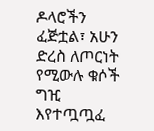ዶላሮችን ፈጅቷል፣ አሁን ድረስ ለጦርነት የሚውሉ ቁሶች ግዢ እየተጧጧፈ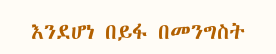እንደሆነ በይፋ በመንግስት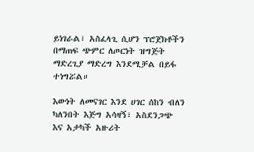ይነገራል፣ አስፈላጊ ሲሆን ፕሮጀክቶችን በማጠፍ ጭምር ለጦርነት ዝግጅት ማድረጊያ ማድረግ እንደሚቻል በይፋ ተነግሯል።

እውነት ለመናገር እንደ ሀገር ሰከን ብለን ካለንበት እጅግ አሳዛኝ፣ አስደንጋጭ እና አታካች አዙሪት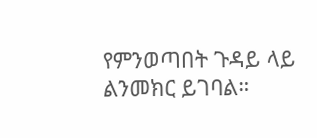የምንወጣበት ጉዳይ ላይ ልንመክር ይገባል።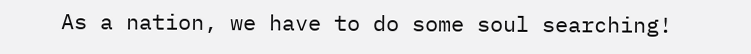As a nation, we have to do some soul searching!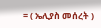= ( ኤሊያስ መሰረት )